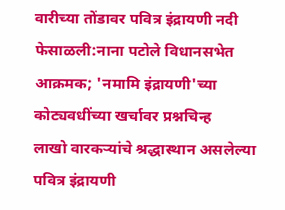वारीच्या तोंडावर पवित्र इंद्रायणी नदी फेसाळली:नाना पटोले विधानसभेत आक्रमक; 'नमामि इंद्रायणी'च्या कोट्यवधींच्या खर्चावर प्रश्नचिन्ह
लाखो वारकऱ्यांचे श्रद्धास्थान असलेल्या पवित्र इंद्रायणी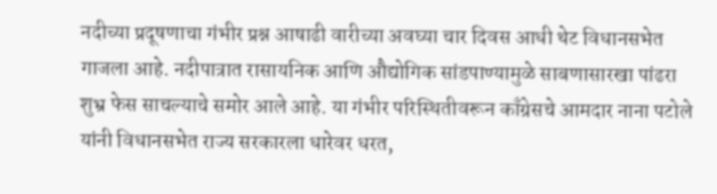नदीच्या प्रदूषणाचा गंभीर प्रश्न आषाढी वारीच्या अवघ्या चार दिवस आधी थेट विधानसभेत गाजला आहे. नदीपात्रात रासायनिक आणि औद्योगिक सांडपाण्यामुळे साबणासारखा पांढरा शुभ्र फेस साचल्याचे समोर आले आहे. या गंभीर परिस्थितीवरून काँग्रेसचे आमदार नाना पटोले यांनी विधानसभेत राज्य सरकारला धारेवर धरत,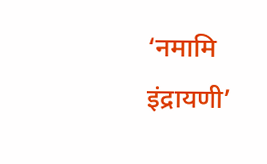‘नमामि इंद्रायणी’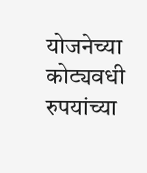योजनेच्या कोट्यवधी रुपयांच्या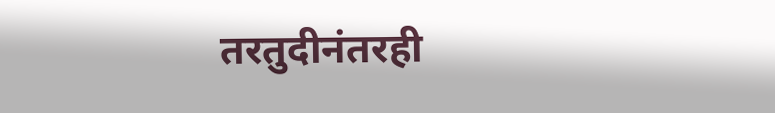तरतुदीनंतरही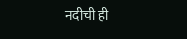नदीची ही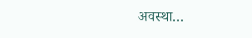अवस्था…